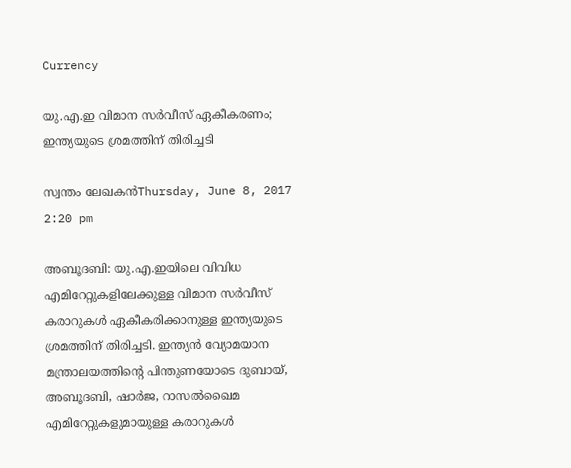Currency

യു.എ.ഇ വിമാന സര്‍വീസ് ഏകീകരണം; ഇന്ത്യയുടെ ശ്രമത്തിന് തിരിച്ചടി

സ്വന്തം ലേഖകന്‍Thursday, June 8, 2017 2:20 pm

അബൂദബി: യു.എ.ഇയിലെ വിവിധ എമിറേറ്റുകളിലേക്കുള്ള വിമാന സര്‍വീസ് കരാറുകള്‍ ഏകീകരിക്കാനുള്ള ഇന്ത്യയുടെ ശ്രമത്തിന് തിരിച്ചടി. ഇന്ത്യന്‍ വ്യോമയാന മന്ത്രാലയത്തിന്റെ പിന്തുണയോടെ ദുബായ്, അബൂദബി, ഷാര്‍ജ, റാസല്‍ഖൈമ എമിറേറ്റുകളുമായുള്ള കരാറുകള്‍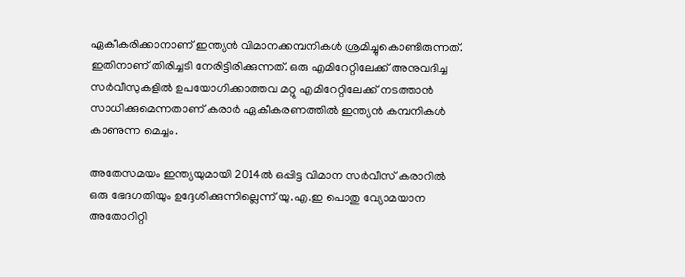ഏകീകരിക്കാനാണ് ഇന്ത്യന്‍ വിമാനക്കമ്പനികള്‍ ശ്രമിച്ചുകൊണ്ടിരുന്നത്. ഇതിനാണ് തിരിച്ചടി നേരിട്ടിരിക്കുന്നത്. ഒരു എമിറേറ്റിലേക്ക് അനുവദിച്ച സര്‍വീസുകളില്‍ ഉപയോഗിക്കാത്തവ മറ്റു എമിറേറ്റിലേക്ക് നടത്താന്‍ സാധിക്കുമെന്നതാണ് കരാര്‍ ഏകീകരണത്തില്‍ ഇന്ത്യന്‍ കമ്പനികള്‍ കാണുന്ന മെച്ചം.

അതേസമയം ഇന്ത്യയുമായി 2014ല്‍ ഒപ്പിട്ട വിമാന സര്‍വീസ് കരാറില്‍ ഒരു ഭേദഗതിയും ഉദ്ദേശിക്കുന്നില്ലെന്ന് യു.എ.ഇ പൊതു വ്യോമയാന അതോറിറ്റി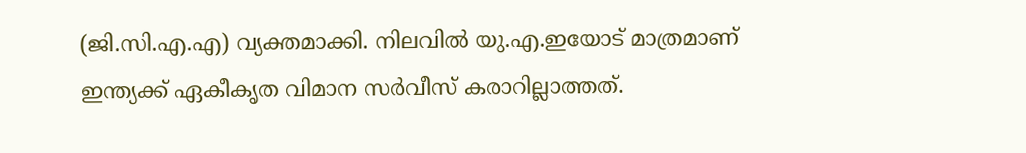(ജി.സി.എ.എ) വ്യക്തമാക്കി. നിലവില്‍ യു.എ.ഇയോട് മാത്രമാണ് ഇന്ത്യക്ക് ഏകീകൃത വിമാന സര്‍വീസ് കരാറില്ലാത്തത്.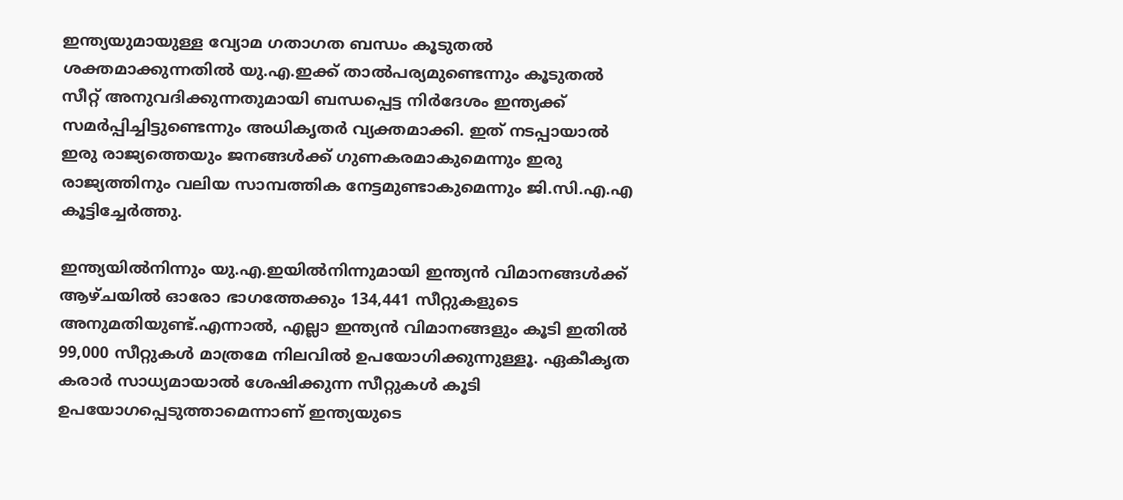ഇന്ത്യയുമായുള്ള വ്യോമ ഗതാഗത ബന്ധം കൂടുതല്‍ ശക്തമാക്കുന്നതില്‍ യു.എ.ഇക്ക് താല്‍പര്യമുണ്ടെന്നും കൂടുതല്‍ സീറ്റ് അനുവദിക്കുന്നതുമായി ബന്ധപ്പെട്ട നിര്‍ദേശം ഇന്ത്യക്ക് സമര്‍പ്പിച്ചിട്ടുണ്ടെന്നും അധികൃതര്‍ വ്യക്തമാക്കി. ഇത് നടപ്പായാല്‍ ഇരു രാജ്യത്തെയും ജനങ്ങള്‍ക്ക് ഗുണകരമാകുമെന്നും ഇരു രാജ്യത്തിനും വലിയ സാമ്പത്തിക നേട്ടമുണ്ടാകുമെന്നും ജി.സി.എ.എ കൂട്ടിച്ചേര്‍ത്തു.

ഇന്ത്യയില്‍നിന്നും യു.എ.ഇയില്‍നിന്നുമായി ഇന്ത്യന്‍ വിമാനങ്ങള്‍ക്ക് ആഴ്ചയില്‍ ഓരോ ഭാഗത്തേക്കും 134,441 സീറ്റുകളുടെ അനുമതിയുണ്ട്.എന്നാല്‍, എല്ലാ ഇന്ത്യന്‍ വിമാനങ്ങളും കൂടി ഇതില്‍ 99,000 സീറ്റുകള്‍ മാത്രമേ നിലവില്‍ ഉപയോഗിക്കുന്നുള്ളൂ. ഏകീകൃത കരാര്‍ സാധ്യമായാല്‍ ശേഷിക്കുന്ന സീറ്റുകള്‍ കൂടി ഉപയോഗപ്പെടുത്താമെന്നാണ് ഇന്ത്യയുടെ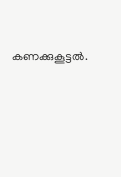കണക്കുകൂട്ടല്‍.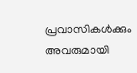പ്രവാസികൾക്കും അവരുമായി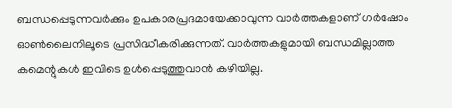ബന്ധപ്പെടുന്നവർക്കും ഉപകാരപ്രദമായേക്കാവുന്ന വാർത്തകളാണ് ഗർഷോം ഓൺലൈനിലൂടെ പ്രസിദ്ധീകരിക്കുന്നത്. വാർത്തകളുമായി ബന്ധമില്ലാത്ത കമെന്റുകൾ ഇവിടെ ഉൾപ്പെടുത്തുവാൻ കഴിയില്ല.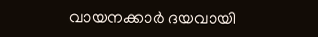വായനക്കാർ ദയവായി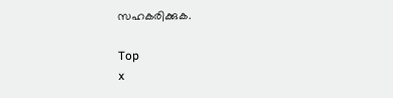സഹകരിക്കുക.

Top
x